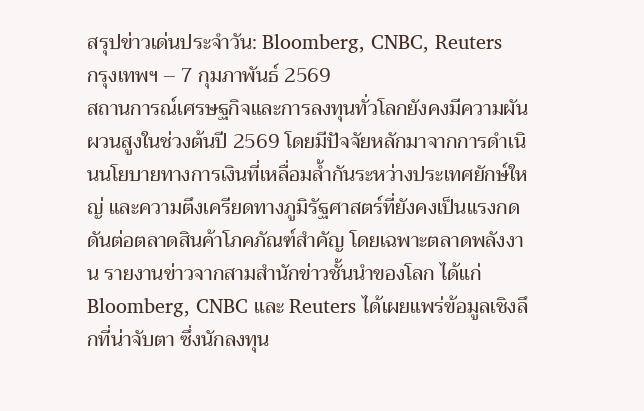สรุปข่าวเด่นประจำวัน: Bloomberg, CNBC, Reuters
กรุงเทพฯ – 7 กุมภาพันธ์ 2569
สถานการณ์เศรษฐกิจและการลงทุนทั่วโลกยังคงมีความผันผวนสูงในช่วงต้นปี 2569 โดยมีปัจจัยหลักมาจากการดำเนินนโยบายทางการเงินที่เหลื่อมล้ำกันระหว่างประเทศยักษ์ใหญ่ และความตึงเครียดทางภูมิรัฐศาสตร์ที่ยังคงเป็นแรงกดดันต่อตลาดสินค้าโภคภัณฑ์สำคัญ โดยเฉพาะตลาดพลังงาน รายงานข่าวจากสามสำนักข่าวชั้นนำของโลก ได้แก่ Bloomberg, CNBC และ Reuters ได้เผยแพร่ข้อมูลเชิงลึกที่น่าจับตา ซึ่งนักลงทุน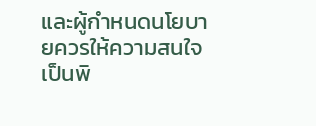และผู้กำหนดนโยบายควรให้ความสนใจเป็นพิ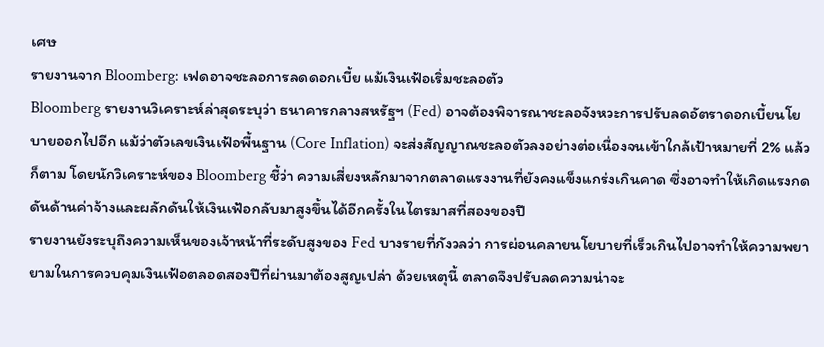เศษ
รายงานจาก Bloomberg: เฟดอาจชะลอการลดดอกเบี้ย แม้เงินเฟ้อเริ่มชะลอตัว
Bloomberg รายงานวิเคราะห์ล่าสุดระบุว่า ธนาคารกลางสหรัฐฯ (Fed) อาจต้องพิจารณาชะลอจังหวะการปรับลดอัตราดอกเบี้ยนโยบายออกไปอีก แม้ว่าตัวเลขเงินเฟ้อพื้นฐาน (Core Inflation) จะส่งสัญญาณชะลอตัวลงอย่างต่อเนื่องจนเข้าใกล้เป้าหมายที่ 2% แล้วก็ตาม โดยนักวิเคราะห์ของ Bloomberg ชี้ว่า ความเสี่ยงหลักมาจากตลาดแรงงานที่ยังคงแข็งแกร่งเกินคาด ซึ่งอาจทำให้เกิดแรงกดดันด้านค่าจ้างและผลักดันให้เงินเฟ้อกลับมาสูงขึ้นได้อีกครั้งในไตรมาสที่สองของปี
รายงานยังระบุถึงความเห็นของเจ้าหน้าที่ระดับสูงของ Fed บางรายที่กังวลว่า การผ่อนคลายนโยบายที่เร็วเกินไปอาจทำให้ความพยายามในการควบคุมเงินเฟ้อตลอดสองปีที่ผ่านมาต้องสูญเปล่า ด้วยเหตุนี้ ตลาดจึงปรับลดความน่าจะ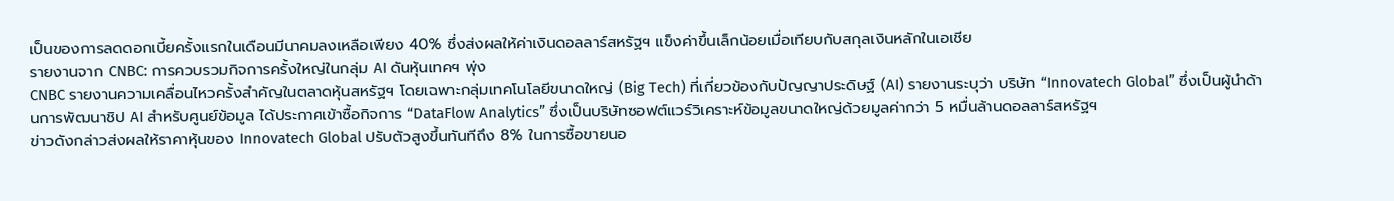เป็นของการลดดอกเบี้ยครั้งแรกในเดือนมีนาคมลงเหลือเพียง 40% ซึ่งส่งผลให้ค่าเงินดอลลาร์สหรัฐฯ แข็งค่าขึ้นเล็กน้อยเมื่อเทียบกับสกุลเงินหลักในเอเชีย
รายงานจาก CNBC: การควบรวมกิจการครั้งใหญ่ในกลุ่ม AI ดันหุ้นเทคฯ พุ่ง
CNBC รายงานความเคลื่อนไหวครั้งสำคัญในตลาดหุ้นสหรัฐฯ โดยเฉพาะกลุ่มเทคโนโลยีขนาดใหญ่ (Big Tech) ที่เกี่ยวข้องกับปัญญาประดิษฐ์ (AI) รายงานระบุว่า บริษัท “Innovatech Global” ซึ่งเป็นผู้นำด้านการพัฒนาชิป AI สำหรับศูนย์ข้อมูล ได้ประกาศเข้าซื้อกิจการ “DataFlow Analytics” ซึ่งเป็นบริษัทซอฟต์แวร์วิเคราะห์ข้อมูลขนาดใหญ่ด้วยมูลค่ากว่า 5 หมื่นล้านดอลลาร์สหรัฐฯ
ข่าวดังกล่าวส่งผลให้ราคาหุ้นของ Innovatech Global ปรับตัวสูงขึ้นทันทีถึง 8% ในการซื้อขายนอ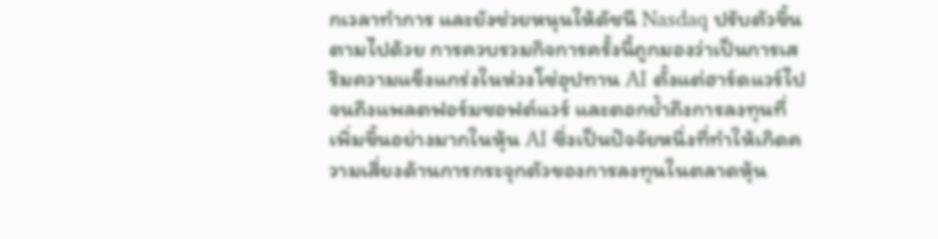กเวลาทำการ และยังช่วยหนุนให้ดัชนี Nasdaq ปรับตัวขึ้นตามไปด้วย การควบรวมกิจการครั้งนี้ถูกมองว่าเป็นการเสริมความแข็งแกร่งในห่วงโซ่อุปทาน AI ตั้งแต่ฮาร์ดแวร์ไปจนถึงแพลตฟอร์มซอฟต์แวร์ และตอกย้ำถึงการลงทุนที่เพิ่มขึ้นอย่างมากในหุ้น AI ซึ่งเป็นปัจจัยหนึ่งที่ทำให้เกิดความเสี่ยงด้านการกระจุกตัวของการลงทุนในตลาดหุ้น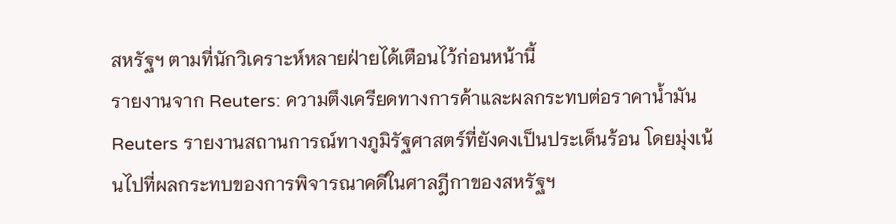สหรัฐฯ ตามที่นักวิเคราะห์หลายฝ่ายได้เตือนไว้ก่อนหน้านี้
รายงานจาก Reuters: ความตึงเครียดทางการค้าและผลกระทบต่อราคาน้ำมัน
Reuters รายงานสถานการณ์ทางภูมิรัฐศาสตร์ที่ยังคงเป็นประเด็นร้อน โดยมุ่งเน้นไปที่ผลกระทบของการพิจารณาคดีในศาลฎีกาของสหรัฐฯ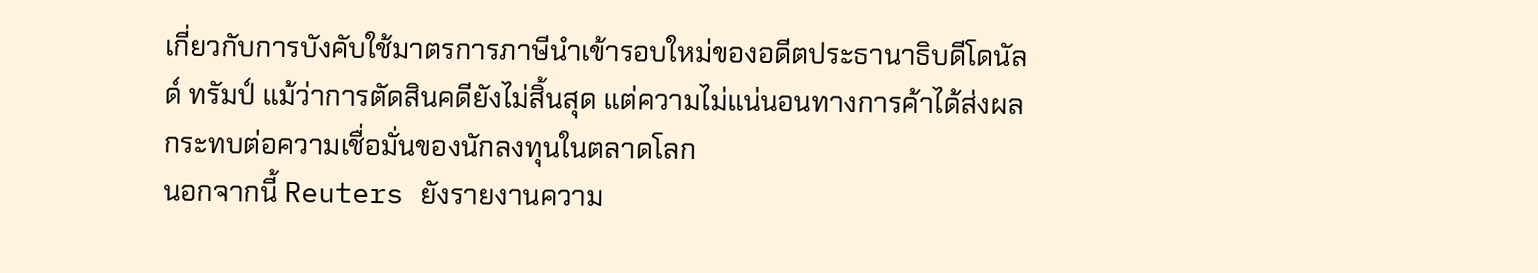เกี่ยวกับการบังคับใช้มาตรการภาษีนำเข้ารอบใหม่ของอดีตประธานาธิบดีโดนัลด์ ทรัมป์ แม้ว่าการตัดสินคดียังไม่สิ้นสุด แต่ความไม่แน่นอนทางการค้าได้ส่งผลกระทบต่อความเชื่อมั่นของนักลงทุนในตลาดโลก
นอกจากนี้ Reuters ยังรายงานความ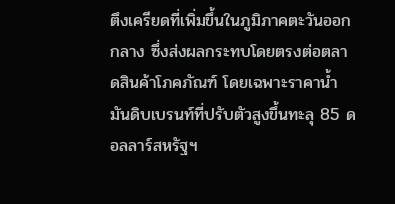ตึงเครียดที่เพิ่มขึ้นในภูมิภาคตะวันออกกลาง ซึ่งส่งผลกระทบโดยตรงต่อตลาดสินค้าโภคภัณฑ์ โดยเฉพาะราคาน้ำมันดิบเบรนท์ที่ปรับตัวสูงขึ้นทะลุ 85 ดอลลาร์สหรัฐฯ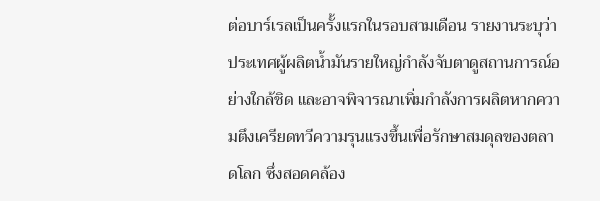ต่อบาร์เรลเป็นครั้งแรกในรอบสามเดือน รายงานระบุว่า ประเทศผู้ผลิตน้ำมันรายใหญ่กำลังจับตาดูสถานการณ์อย่างใกล้ชิด และอาจพิจารณาเพิ่มกำลังการผลิตหากความตึงเครียดทวีความรุนแรงขึ้นเพื่อรักษาสมดุลของตลาดโลก ซึ่งสอดคล้อง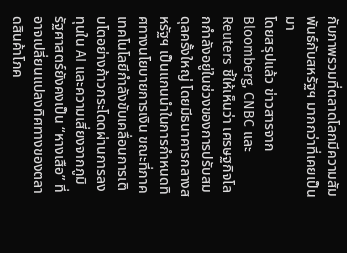กับภาพรวมที่ตลาดโลกมีความสัมพันธ์กับสหรัฐฯ มากกว่าที่เคยเป็นมา
โดยสรุปแล้ว ข่าวสารจาก Bloomberg, CNBC และ Reuters ชี้ให้เห็นว่า เศรษฐกิจโลกกำลังอยู่ในช่วงของการปรับสมดุลครั้งใหญ่ โดยมีธนาคารกลางสหรัฐฯ เป็นแกนนำในการกำหนดทิศทางนโยบายการเงิน ขณะที่ภาคเทคโนโลยีกำลังขับเคลื่อนการเติบโตอย่างก้าวกระโดดผ่านการลงทุนใน AI และความเสี่ยงจากภูมิรัฐศาสตร์ยังคงเป็น “หางเสือ” ที่อาจเปลี่ยนแปลงทิศทางของตลาดสินค้าโภค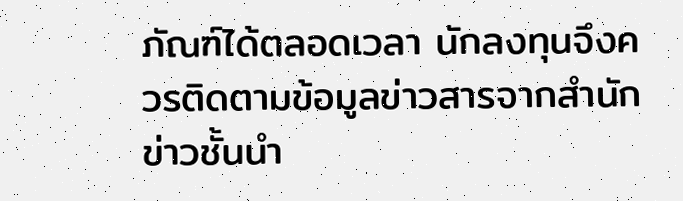ภัณฑ์ได้ตลอดเวลา นักลงทุนจึงควรติดตามข้อมูลข่าวสารจากสำนักข่าวชั้นนำ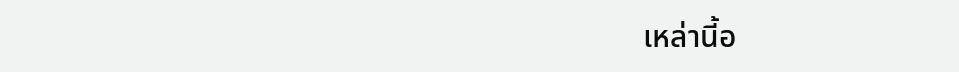เหล่านี้อ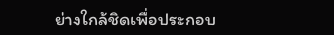ย่างใกล้ชิดเพื่อประกอบ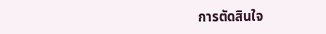การตัดสินใจ